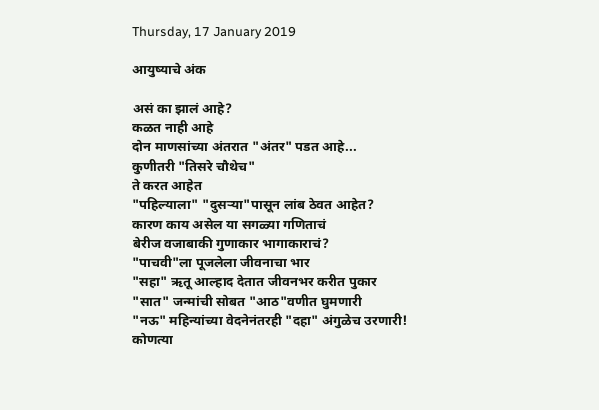Thursday, 17 January 2019

आयुष्याचे अंक

असं का झालं आहे?
कळत नाही आहे
दोन माणसांच्या अंतरात "अंतर" पडत आहे...
कुणीतरी "तिसरे चौथेच"
ते करत आहेत
"पहिल्याला" "दुसर्‍या"पासून लांब ठेवत आहेत?
कारण काय असेल या सगळ्या गणिताचं
बेरीज वजाबाकी गुणाकार भागाकाराचं?
"पाचवी"ला पूजलेला जीवनाचा भार
"सहा" ऋतू आल्हाद देतात जीवनभर करीत पुकार
"सात" जन्मांची सोबत "आठ"वणीत घुमणारी
"नऊ" महिन्यांच्या वेदनेनंतरही "दहा" अंगुळेच उरणारी!
कोणत्या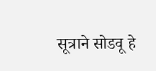सूत्राने सोडवू हे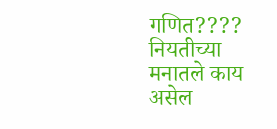गणित????
नियतीच्या मनातले काय असेल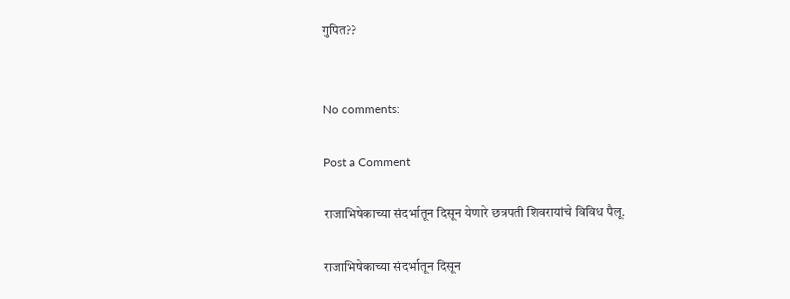गुपित??


No comments:

Post a Comment

राजाभिषेकाच्या संदर्भातून दिसून येणारे छत्रपती शिवरायांचे विविध पैलू.

राजाभिषेकाच्या संदर्भातून दिसून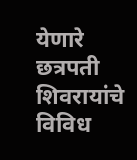येणारे छत्रपती शिवरायांचे विविध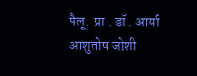पैलू.  प्रा . डॉ . आर्या आशुतोष जोशी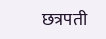छत्रपती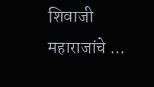शिवाजी महाराजांचे ...